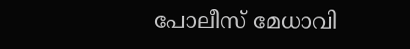പോലീസ് മേധാവി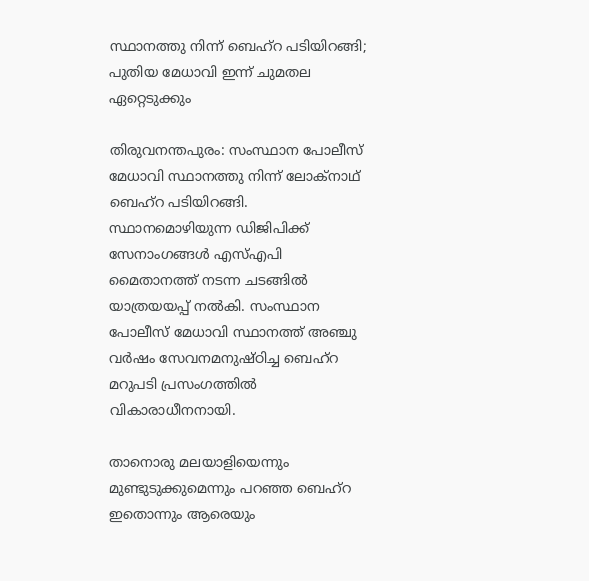സ്ഥാനത്തു നിന്ന് ബെഹ്‌റ പടിയിറങ്ങി; പുതിയ മേധാവി ഇന്ന് ചുമതല ഏറ്റെടുക്കും

തിരുവനന്തപുരം: സംസ്ഥാന പോലീസ് മേധാവി സ്ഥാനത്തു നിന്ന് ലോക്‌നാഥ് ബെഹ്‌റ പടിയിറങ്ങി. സ്ഥാനമൊഴിയുന്ന ഡിജിപിക്ക് സേനാംഗങ്ങള്‍ എസ്എപി മൈതാനത്ത് നടന്ന ചടങ്ങില്‍ യാത്രയയപ്പ് നല്‍കി. സംസ്ഥാന പോലീസ് മേധാവി സ്ഥാനത്ത് അഞ്ചു വര്‍ഷം സേവനമനുഷ്ഠിച്ച ബെഹ്‌റ മറുപടി പ്രസംഗത്തില്‍ വികാരാധീനനായി.

താനൊരു മലയാളിയെന്നും മുണ്ടുടുക്കുമെന്നും പറഞ്ഞ ബെഹ്‌റ ഇതൊന്നും ആരെയും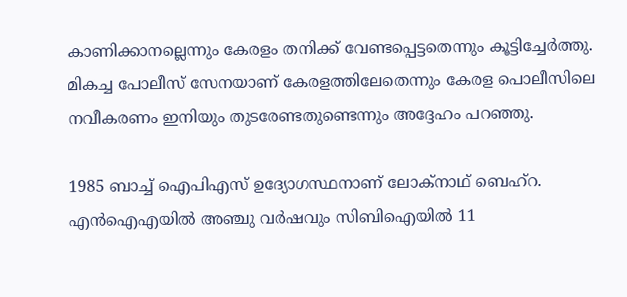കാണിക്കാനല്ലെന്നും കേരളം തനിക്ക് വേണ്ടപ്പെട്ടതെന്നും കൂട്ടിച്ചേര്‍ത്തു. മികച്ച പോലീസ് സേനയാണ് കേരളത്തിലേതെന്നും കേരള പൊലീസിലെ നവീകരണം ഇനിയും തുടരേണ്ടതുണ്ടെന്നും അദ്ദേഹം പറഞ്ഞു.

1985 ബാച്ച് ഐപിഎസ് ഉദ്യോഗസ്ഥനാണ് ലോക്‌നാഥ് ബെഹ്‌റ. എന്‍ഐഎയില്‍ അഞ്ചു വര്‍ഷവും സിബിഐയില്‍ 11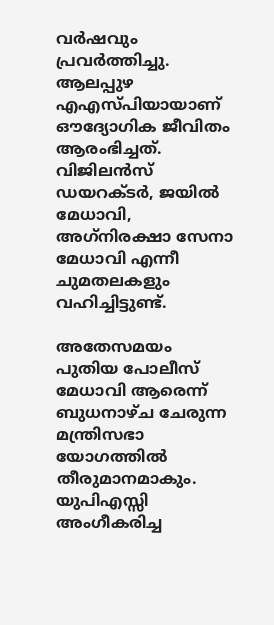വര്‍ഷവും പ്രവര്‍ത്തിച്ചു. ആലപ്പുഴ എഎസ്പിയായാണ് ഔദ്യോഗിക ജീവിതം ആരംഭിച്ചത്. വിജിലന്‍സ് ഡയറക്ടര്‍, ജയില്‍ മേധാവി, അഗ്‌നിരക്ഷാ സേനാ മേധാവി എന്നീ ചുമതലകളും വഹിച്ചിട്ടുണ്ട്.

അതേസമയം പുതിയ പോലീസ് മേധാവി ആരെന്ന് ബുധനാഴ്ച ചേരുന്ന മന്ത്രിസഭാ യോഗത്തില്‍ തീരുമാനമാകും. യുപിഎസ്സി അംഗീകരിച്ച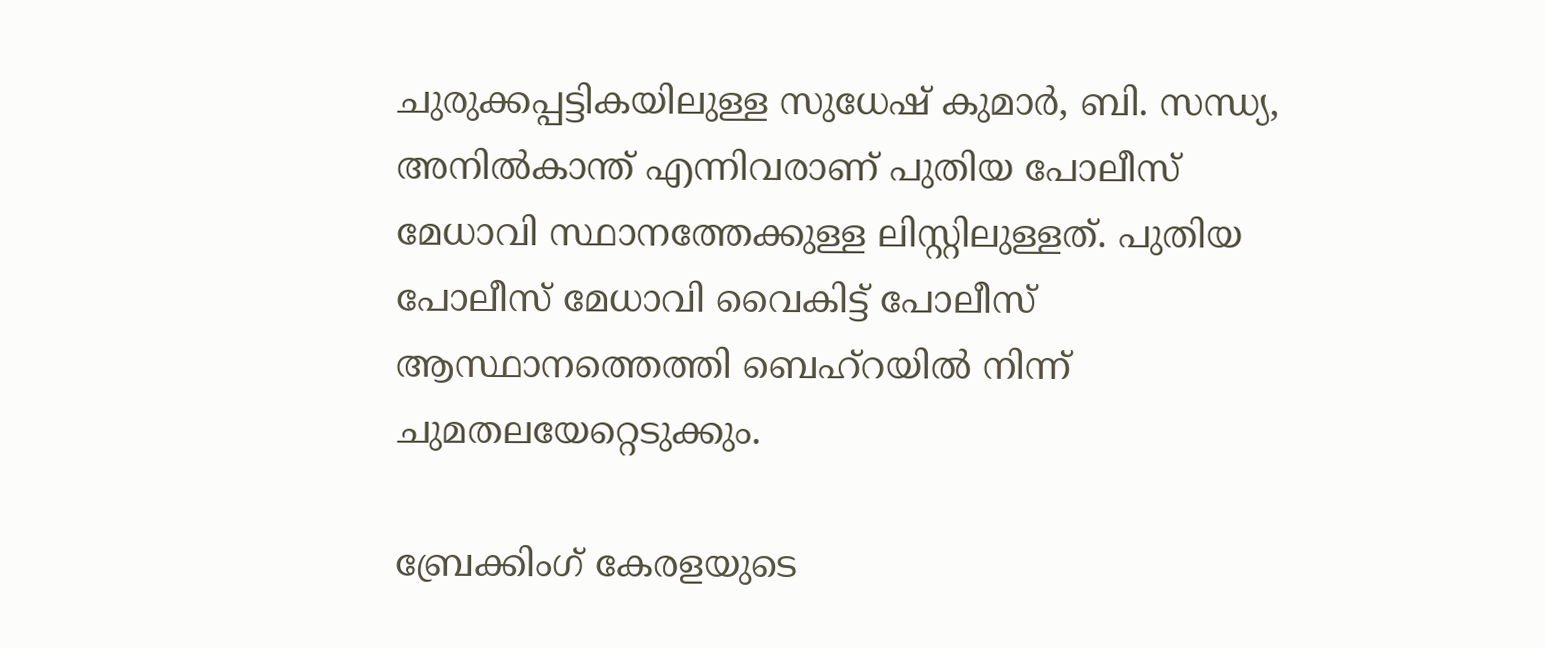ചുരുക്കപ്പട്ടികയിലുള്ള സുധേഷ് കുമാര്‍, ബി. സന്ധ്യ, അനില്‍കാന്ത് എന്നിവരാണ് പുതിയ പോലീസ് മേധാവി സ്ഥാനത്തേക്കുള്ള ലിസ്റ്റിലുള്ളത്. പുതിയ പോലീസ് മേധാവി വൈകിട്ട് പോലീസ് ആസ്ഥാനത്തെത്തി ബെഹ്‌റയില്‍ നിന്ന് ചുമതലയേറ്റെടുക്കും.

ബ്രേക്കിംഗ് കേരളയുടെ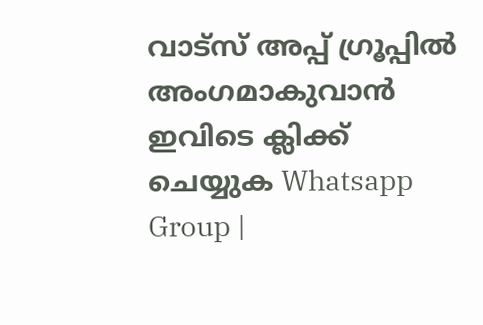വാട്സ് അപ്പ് ഗ്രൂപ്പിൽ അംഗമാകുവാൻ ഇവിടെ ക്ലിക്ക് ചെയ്യുക Whatsapp Group |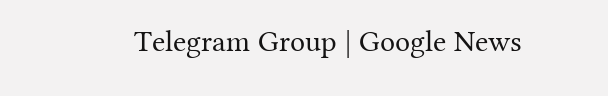Telegram Group | Google News